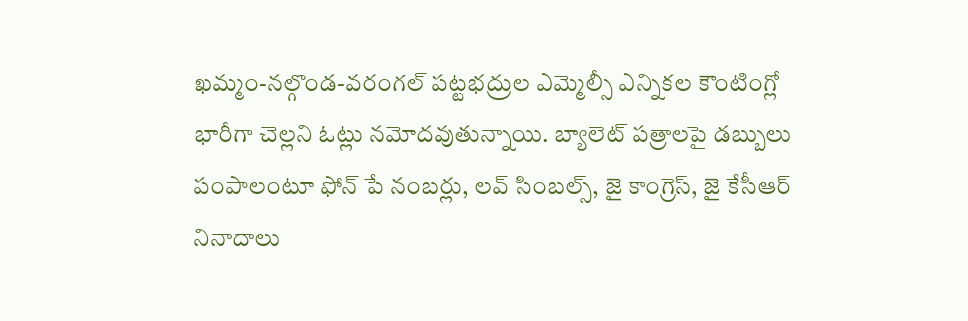ఖమ్మం-నల్గొండ-వరంగల్ పట్టభద్రుల ఎమ్మెల్సీ ఎన్నికల కౌంటింగ్లో భారీగా చెల్లని ఓట్లు నమోదవుతున్నాయి. బ్యాలెట్ పత్రాలపై డబ్బులు పంపాలంటూ ఫోన్ పే నంబర్లు, లవ్ సింబల్స్, జై కాంగ్రెస్, జై కేసీఆర్ నినాదాలు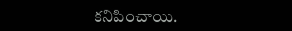కనిపించాయి.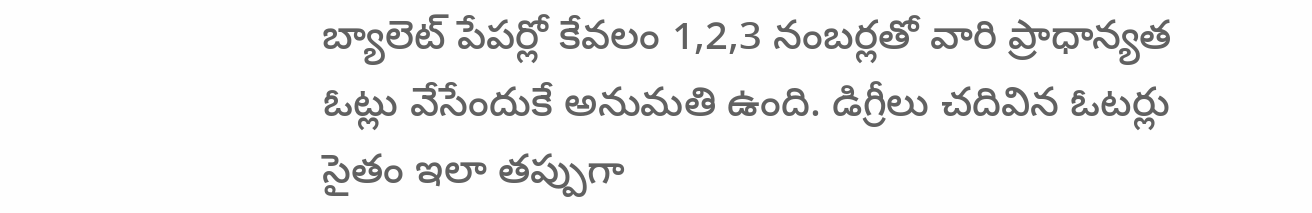బ్యాలెట్ పేపర్లో కేవలం 1,2,3 నంబర్లతో వారి ప్రాధాన్యత ఓట్లు వేసేందుకే అనుమతి ఉంది. డిగ్రీలు చదివిన ఓటర్లు సైతం ఇలా తప్పుగా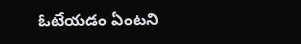ఓటేయడం ఏంటని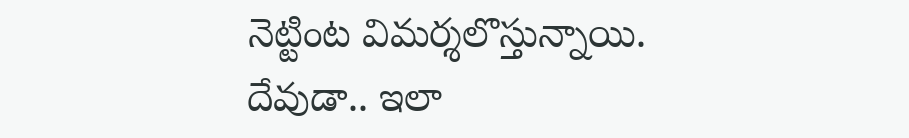నెట్టింట విమర్శలొస్తున్నాయి.
దేవుడా.. ఇలా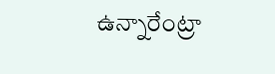ఉన్నారేంట్రా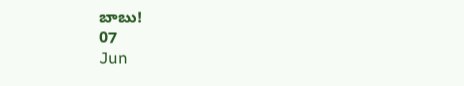బాబు!
07
Jun